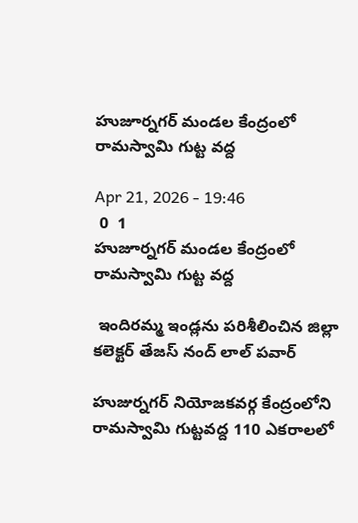హుజూర్నగర్ మండల కేంద్రంలో రామస్వామి గుట్ట వద్ద

Apr 21, 2026 - 19:46
 0  1
హుజూర్నగర్ మండల కేంద్రంలో రామస్వామి గుట్ట వద్ద

 ఇందిరమ్మ ఇండ్లను పరిశీలించిన జిల్లా కలెక్టర్ తేజస్ నంద్ లాల్ పవార్

హుజుర్నగర్ నియోజకవర్గ కేంద్రంలోని రామస్వామి గుట్టవద్ద 110 ఎకరాలలో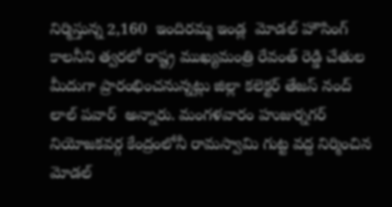నిర్మిస్తున్న 2,160  ఇందిరమ్మ ఇండ్ల  మోడల్ హౌసింగ్ కాలనీని త్వరలో రాష్ట్ర ముఖ్యమంత్రి రేవంత్ రెడ్డి చేతుల మీదుగా ప్రారంభించనున్నట్లు జిల్లా కలెక్టర్ తేజస్ నంద్ లాల్ పవార్  అన్నారు. మంగళవారం హుజుర్నగర్ నియోజకవర్గ కేంద్రంలోనీ రామస్వామి గుట్ట వద్ద నిర్మించిన మోడల్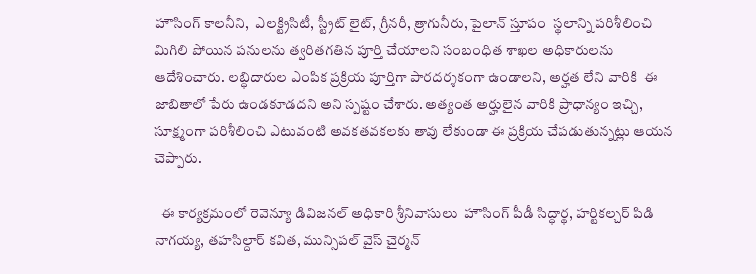హౌసింగ్ కాలనీని,  ఎలక్ట్రిసిటీ, స్ట్రీట్ లైట్, గ్రీనరీ, త్రాగునీరు, పైలాన్ స్తూపం  స్థలాన్ని పరిశీలించి మిగిలి పోయిన పనులను త్వరితగతిన పూర్తి చేయాలని సంబంధిత శాఖల అధికారులను ఆదేశించారు. లబ్ధిదారుల ఎంపిక ప్రక్రియ పూర్తిగా పారదర్శకంగా ఉండాలని, అర్హత లేని వారికి  ఈ జాబితాలో పేరు ఉండకూడదని అని స్పష్టం చేశారు. అత్యంత అర్హులైన వారికి ప్రాధాన్యం ఇచ్చి, సూక్ష్మంగా పరిశీలించి ఎటువంటి అవకతవకలకు తావు లేకుండా ఈ ప్రక్రియ చేపడుతున్నట్లు ఆయన చెప్పారు.

  ఈ కార్యక్రమంలో రెవెన్యూ డివిజనల్ అధికారి శ్రీనివాసులు  హౌసింగ్ పీడీ సిద్ధార్థ, హర్టికల్చర్ పిడి నాగయ్య, తహసిల్దార్ కవిత, మున్సిపల్ వైస్ చైర్మన్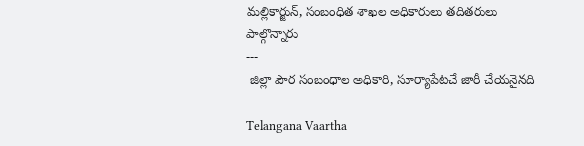మల్లికార్జున్, సంబంధిత శాఖల అధికారులు తదితరులు పాల్గొన్నారు
---
 జిల్లా పౌర సంబంధాల అధికారి, సూర్యాపేటచే జారీ చేయనైనది

Telangana Vaartha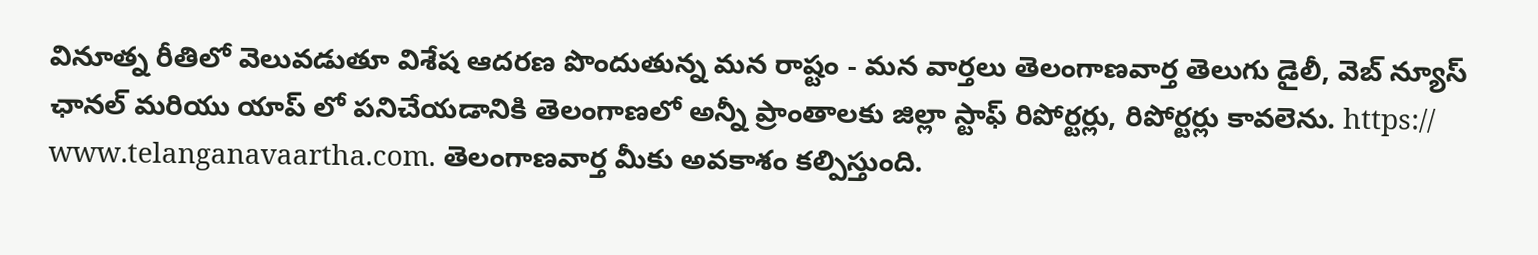వినూత్న రీతిలో వెలువడుతూ విశేష ఆదరణ పొందుతున్న మన రాష్టం - మన వార్తలు తెలంగాణవార్త తెలుగు డైలీ, వెబ్ న్యూస్ ఛానల్ మరియు యాప్ లో పనిచేయడానికి తెలంగాణలో అన్నీ ప్రాంతాలకు జిల్లా స్టాఫ్ రిపోర్టర్లు, రిపోర్టర్లు కావలెను. https:// www.telanganavaartha.com. తెలంగాణవార్త మీకు అవకాశం కల్పిస్తుంది.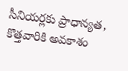సీనియర్లకు ప్రాధాన్యత, కొత్తవారికి అవకాశం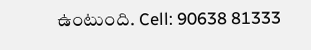ఉంటుంది. Cell: 90638 81333